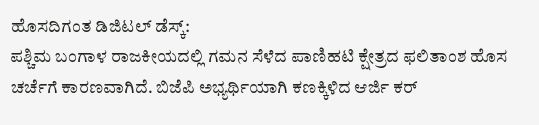ಹೊಸದಿಗಂತ ಡಿಜಿಟಲ್ ಡೆಸ್ಕ್:
ಪಶ್ಚಿಮ ಬಂಗಾಳ ರಾಜಕೀಯದಲ್ಲಿ ಗಮನ ಸೆಳೆದ ಪಾಣಿಹಟಿ ಕ್ಷೇತ್ರದ ಫಲಿತಾಂಶ ಹೊಸ ಚರ್ಚೆಗೆ ಕಾರಣವಾಗಿದೆ. ಬಿಜೆಪಿ ಅಭ್ಯರ್ಥಿಯಾಗಿ ಕಣಕ್ಕಿಳಿದ ಆರ್ಜಿ ಕರ್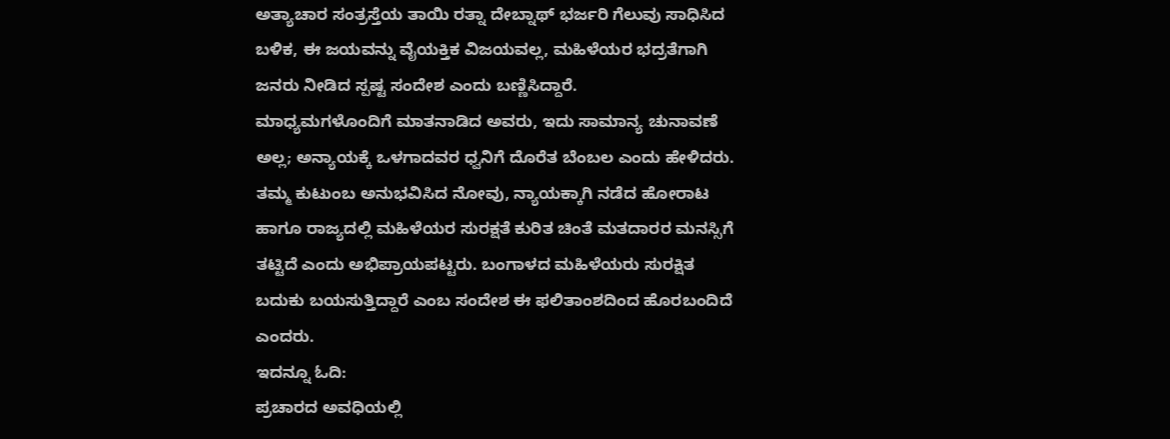ಅತ್ಯಾಚಾರ ಸಂತ್ರಸ್ತೆಯ ತಾಯಿ ರತ್ನಾ ದೇಬ್ನಾಥ್ ಭರ್ಜರಿ ಗೆಲುವು ಸಾಧಿಸಿದ ಬಳಿಕ, ಈ ಜಯವನ್ನು ವೈಯಕ್ತಿಕ ವಿಜಯವಲ್ಲ, ಮಹಿಳೆಯರ ಭದ್ರತೆಗಾಗಿ ಜನರು ನೀಡಿದ ಸ್ಪಷ್ಟ ಸಂದೇಶ ಎಂದು ಬಣ್ಣಿಸಿದ್ದಾರೆ.
ಮಾಧ್ಯಮಗಳೊಂದಿಗೆ ಮಾತನಾಡಿದ ಅವರು, ಇದು ಸಾಮಾನ್ಯ ಚುನಾವಣೆ ಅಲ್ಲ; ಅನ್ಯಾಯಕ್ಕೆ ಒಳಗಾದವರ ಧ್ವನಿಗೆ ದೊರೆತ ಬೆಂಬಲ ಎಂದು ಹೇಳಿದರು. ತಮ್ಮ ಕುಟುಂಬ ಅನುಭವಿಸಿದ ನೋವು, ನ್ಯಾಯಕ್ಕಾಗಿ ನಡೆದ ಹೋರಾಟ ಹಾಗೂ ರಾಜ್ಯದಲ್ಲಿ ಮಹಿಳೆಯರ ಸುರಕ್ಷತೆ ಕುರಿತ ಚಿಂತೆ ಮತದಾರರ ಮನಸ್ಸಿಗೆ ತಟ್ಟಿದೆ ಎಂದು ಅಭಿಪ್ರಾಯಪಟ್ಟರು. ಬಂಗಾಳದ ಮಹಿಳೆಯರು ಸುರಕ್ಷಿತ ಬದುಕು ಬಯಸುತ್ತಿದ್ದಾರೆ ಎಂಬ ಸಂದೇಶ ಈ ಫಲಿತಾಂಶದಿಂದ ಹೊರಬಂದಿದೆ ಎಂದರು.
ಇದನ್ನೂ ಓದಿ:
ಪ್ರಚಾರದ ಅವಧಿಯಲ್ಲಿ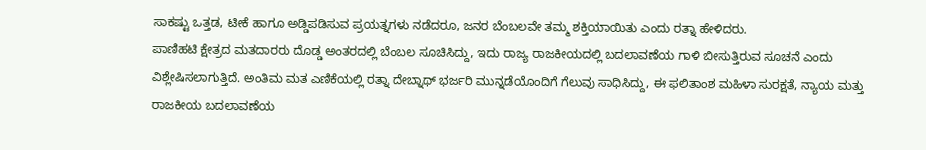ಸಾಕಷ್ಟು ಒತ್ತಡ, ಟೀಕೆ ಹಾಗೂ ಅಡ್ಡಿಪಡಿಸುವ ಪ್ರಯತ್ನಗಳು ನಡೆದರೂ, ಜನರ ಬೆಂಬಲವೇ ತಮ್ಮ ಶಕ್ತಿಯಾಯಿತು ಎಂದು ರತ್ನಾ ಹೇಳಿದರು.
ಪಾಣಿಹಟಿ ಕ್ಷೇತ್ರದ ಮತದಾರರು ದೊಡ್ಡ ಅಂತರದಲ್ಲಿ ಬೆಂಬಲ ಸೂಚಿಸಿದ್ದು, ಇದು ರಾಜ್ಯ ರಾಜಕೀಯದಲ್ಲಿ ಬದಲಾವಣೆಯ ಗಾಳಿ ಬೀಸುತ್ತಿರುವ ಸೂಚನೆ ಎಂದು ವಿಶ್ಲೇಷಿಸಲಾಗುತ್ತಿದೆ. ಅಂತಿಮ ಮತ ಎಣಿಕೆಯಲ್ಲಿ ರತ್ನಾ ದೇಬ್ನಾಥ್ ಭರ್ಜರಿ ಮುನ್ನಡೆಯೊಂದಿಗೆ ಗೆಲುವು ಸಾಧಿಸಿದ್ದು, ಈ ಫಲಿತಾಂಶ ಮಹಿಳಾ ಸುರಕ್ಷತೆ, ನ್ಯಾಯ ಮತ್ತು ರಾಜಕೀಯ ಬದಲಾವಣೆಯ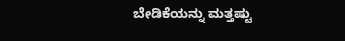ಬೇಡಿಕೆಯನ್ನು ಮತ್ತಷ್ಟು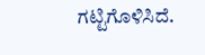ಗಟ್ಟಿಗೊಳಿಸಿದೆ.